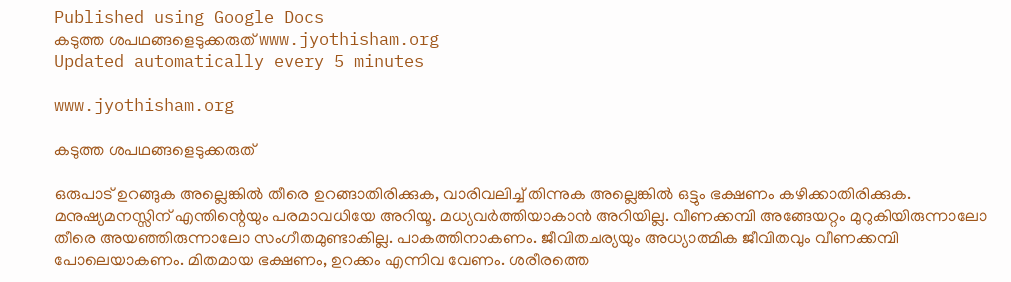Published using Google Docs
കടുത്ത ശപഥങ്ങളെടുക്കരുത് www.jyothisham.org
Updated automatically every 5 minutes

www.jyothisham.org

കടുത്ത ശപഥങ്ങളെടുക്കരുത്

ഒരുപാട് ഉറങ്ങുക അല്ലെങ്കില്‍ തീരെ ഉറങ്ങാതിരിക്കുക, വാരിവലിച്ച് തിന്നുക അല്ലെങ്കില്‍ ഒട്ടും ഭക്ഷണം കഴിക്കാതിരിക്കുക. മനുഷ്യമനസ്സിന് എന്തിന്റെയും പരമാവധിയേ അറിയൂ. മധ്യവര്‍ത്തിയാകാന്‍ അറിയില്ല. വീണക്കമ്പി അങ്ങേയറ്റം മുറുകിയിരുന്നാലോ തീരെ അയഞ്ഞിരുന്നാലോ സംഗീതമുണ്ടാകില്ല. പാകത്തിനാകണം. ജീവിതചര്യയും അധ്യാത്മിക ജീവിതവും വീണക്കമ്പി പോലെയാകണം. മിതമായ ഭക്ഷണം, ഉറക്കം എന്നിവ വേണം. ശരീരത്തെ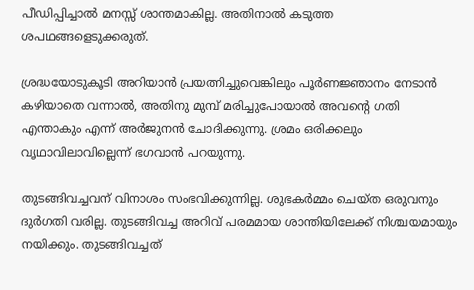പീഡിപ്പിച്ചാല്‍ മനസ്സ് ശാന്തമാകില്ല. അതിനാല്‍ കടുത്ത ശപഥങ്ങളെടുക്കരുത്.

ശ്രദ്ധയോടുകൂടി അറിയാന്‍ പ്രയത്നിച്ചുവെങ്കിലും പൂര്‍ണജ്ഞാനം നേടാന്‍ കഴിയാതെ വന്നാല്‍, അതിനു മുമ്പ് മരിച്ചുപോയാല്‍ അവന്റെ ഗതി എന്താകും എന്ന് അര്‍ജുനന്‍ ചോദിക്കുന്നു. ശ്രമം ഒരിക്കലും വൃഥാവിലാവില്ലെന്ന് ഭഗവാന്‍ പറയുന്നു.

തുടങ്ങിവച്ചവന് വിനാശം സംഭവിക്കുന്നില്ല. ശുഭകര്‍മ്മം ചെയ്ത ഒരുവനും ദുര്‍ഗതി വരില്ല. തുടങ്ങിവച്ച അറിവ് പരമമായ ശാന്തിയിലേക്ക് നിശ്ചയമായും നയിക്കും. തുടങ്ങിവച്ചത്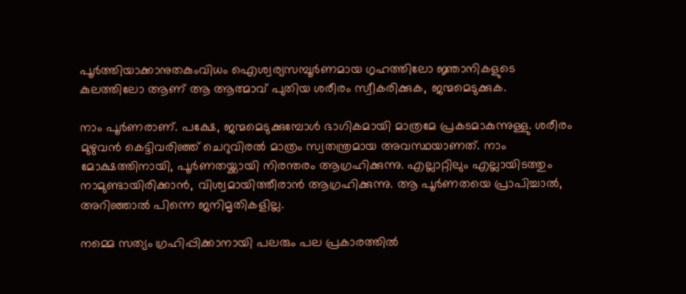പൂര്‍ത്തിയാക്കാനുതകുംവിധം ഐശ്വര്യസമ്പൂര്‍ണമായ ഗൃഹത്തിലോ ജ്ഞാനികളുടെ കുലത്തിലോ ആണ് ആ ആത്മാവ് പുതിയ ശരീരം സ്വീകരിക്കുക, ജന്മമെടുക്കുക.

ന‍ാം പൂര്‍ണരാണ്. പക്ഷേ, ജന്മമെടുക്കുമ്പോള്‍ ഭാഗികമായി മാത്രമേ പ്രകടമാകുന്നുള്ളു. ശരീരം മുഴുവന്‍ കെട്ടിവരിഞ്ഞ് ചെറുവിരല്‍ മാത്രം സ്വതന്ത്രമായ അവസ്ഥയാണത്. ന‍ാം മോക്ഷത്തിനായി, പൂര്‍ണതയ്ക്കായി നിരന്തരം ആഗ്രഹിക്കുന്നു. എല്ലാറ്റിലും എല്ലായിടത്തും നാമുണ്ടായിരിക്കാന്‍, വിശ്വമായിത്തീരാന്‍ ആഗ്രഹിക്കുന്നു. ആ പൂര്‍ണതയെ പ്രാപിച്ചാല്‍, അറിഞ്ഞാല്‍ പിന്നെ ജനിമൃതികളില്ല.

നമ്മെ സത്യം ഗ്രഹിപ്പിക്കാനായി പലരും പല പ്രകാരത്തില്‍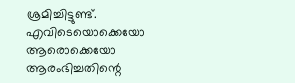ശ്രമിച്ചിട്ടുണ്ട്. എവിടെയൊക്കെയോ ആരൊക്കെയോ ആരംഭിച്ചതിന്റെ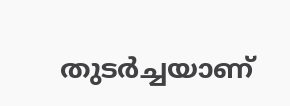തുടര്‍ച്ചയാണ്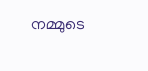നമ്മുടെ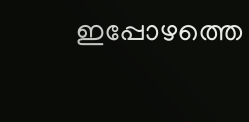ഇപ്പോഴത്തെ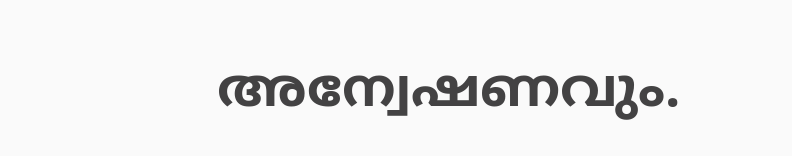അന്വേഷണവും.